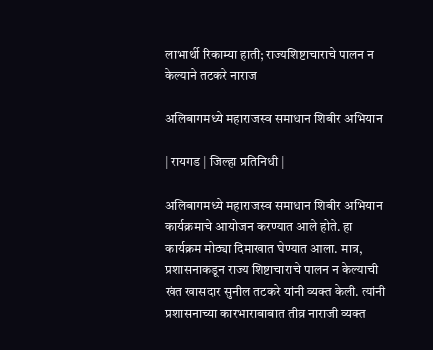लाभार्थी रिकाम्या हाती; राज्यशिष्टाचाराचे पालन न केल्याने तटकरे नाराज

अलिबागमध्ये महाराजस्व समाधान शिबीर अभियान

| रायगड | जिल्हा प्रतिनिधी |

अलिबागमध्ये महाराजस्व समाधान शिबीर अभियान कार्यक्रमाचे आयोजन करण्यात आले होते. हा कार्यक्रम मोठ्या दिमाखात घेण्यात आला. मात्र, प्रशासनाकडून राज्य शिष्टाचाराचे पालन न केल्याची खंत खासदार सुनील तटकरे यांनी व्यक्त केली. त्यांनी प्रशासनाच्या कारभाराबाबात तीव्र नाराजी व्यक्त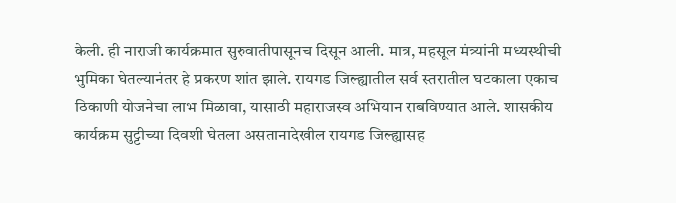केली. ही नाराजी कार्यक्रमात सुरुवातीपासूनच दिसून आली. मात्र, महसूल मंत्र्यांनी मध्यस्थीची भुमिका घेतल्यानंतर हे प्रकरण शांत झाले. रायगड जिल्ह्यातील सर्व स्तरातील घटकाला एकाच ठिकाणी योजनेचा लाभ मिळावा, यासाठी महाराजस्व अभियान राबविण्यात आले. शासकीय कार्यक्रम सुट्टीच्या दिवशी घेतला असतानादेखील रायगड जिल्ह्यासह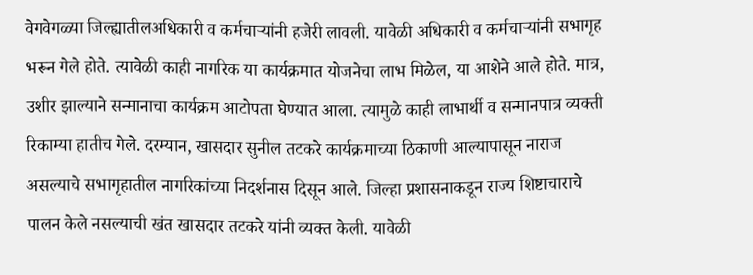वेगवेगळ्या जिल्ह्यातीलअधिकारी व कर्मचाऱ्यांनी हजेरी लावली. यावेळी अधिकारी व कर्मचाऱ्यांनी सभागृह भरून गेले होते. त्यावेळी काही नागरिक या कार्यक्रमात योजनेचा लाभ मिळेल, या आशेने आले होते. मात्र, उशीर झाल्याने सन्मानाचा कार्यक्रम आटोपता घेण्यात आला. त्यामुळे काही लाभार्थी व सन्मानपात्र व्यक्ती रिकाम्या हातीच गेले. दरम्यान, खासदार सुनील तटकरे कार्यक्रमाच्या ठिकाणी आल्यापासून नाराज असल्याचे सभागृहातील नागरिकांच्या निदर्शनास दिसून आले. जिल्हा प्रशासनाकडून राज्य शिष्टाचाराचे पालन केले नसल्याची खंत खासदार तटकरे यांनी व्यक्त केली. यावेळी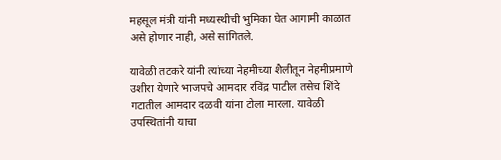महसूल मंत्री यांनी मध्यस्थीची भुमिका घेत आगामी काळात असे होणार नाही, असे सांगितले.

यावेळी तटकरे यांनी त्यांच्या नेहमीच्या शैलीतून नेहमीप्रमाणे उशीरा येणारे भाजपचे आमदार रविंद्र पाटील तसेच शिंदे गटातील आमदार दळवी यांना टोला मारला. यावेळी उपस्थितांनी याचा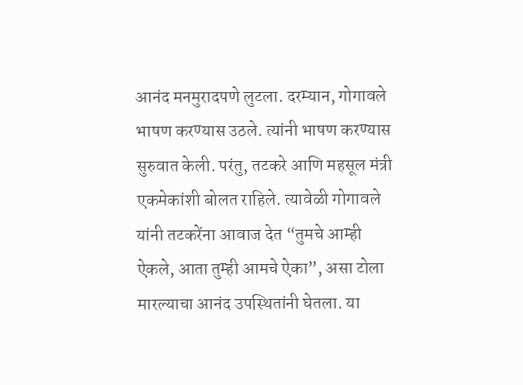आनंद मनमुरादपणे लुटला. दरम्यान, गोगावले भाषण करण्यास उठले. त्यांनी भाषण करण्यास सुरुवात केली. परंतु, तटकरे आणि महसूल मंत्री एकमेकांशी बोलत राहिले. त्यावेळी गोगावले यांनी तटकरेंना आवाज देत “तुमचे आम्ही ऐकले, आता तुम्ही आमचे ऐका”, असा टोला मारल्याचा आनंद उपस्थितांनी घेतला. या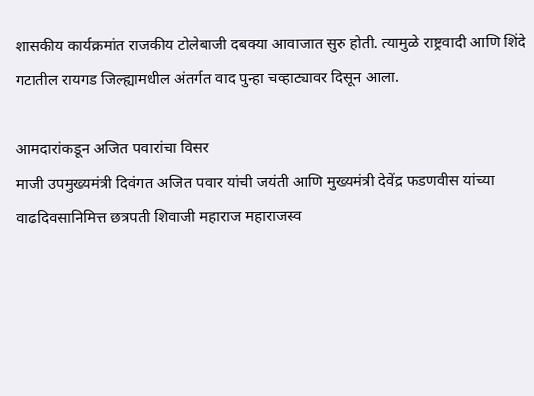शासकीय कार्यक्रमांत राजकीय टोलेबाजी दबक्या आवाजात सुरु होती. त्यामुळे राष्ट्रवादी आणि शिंदे गटातील रायगड जिल्ह्यामधील अंतर्गत वाद पुन्हा चव्हाट्यावर दिसून आला.

आमदारांकडून अजित पवारांचा विसर
माजी उपमुख्यमंत्री दिवंगत अजित पवार यांची जयंती आणि मुख्यमंत्री देवेंद्र फडणवीस यांच्या वाढदिवसानिमित्त छत्रपती शिवाजी महाराज महाराजस्व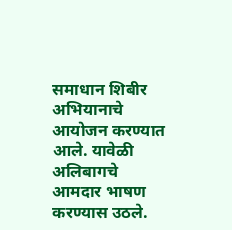समाधान शिबीर अभियानाचे आयोजन करण्यात आले. यावेळी अलिबागचे आमदार भाषण करण्यास उठले.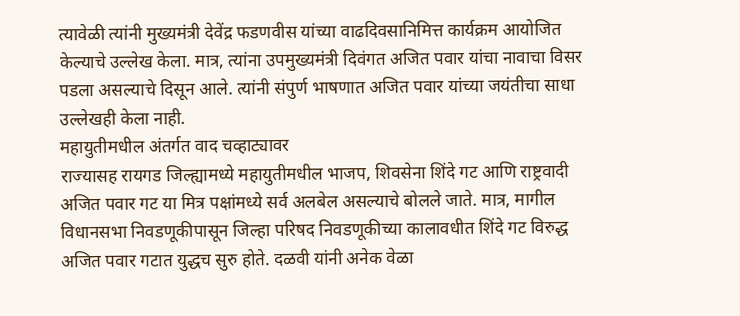त्यावेळी त्यांनी मुख्यमंत्री देवेंद्र फडणवीस यांच्या वाढदिवसानिमित्त कार्यक्रम आयोजित केल्याचे उल्लेख केला. मात्र, त्यांना उपमुख्यमंत्री दिवंगत अजित पवार यांचा नावाचा विसर पडला असल्याचे दिसून आले. त्यांनी संपुर्ण भाषणात अजित पवार यांच्या जयंतीचा साधा उल्लेखही केला नाही.
महायुतीमधील अंतर्गत वाद चव्हाट्यावर
राज्यासह रायगड जिल्ह्यामध्ये महायुतीमधील भाजप, शिवसेना शिंदे गट आणि राष्ट्रवादी अजित पवार गट या मित्र पक्षांमध्ये सर्व अलबेल असल्याचे बोलले जाते. मात्र, मागील विधानसभा निवडणूकीपासून जिल्हा परिषद निवडणूकीच्या कालावधीत शिंदे गट विरुद्ध अजित पवार गटात युद्धच सुरु होते. दळवी यांनी अनेक वेळा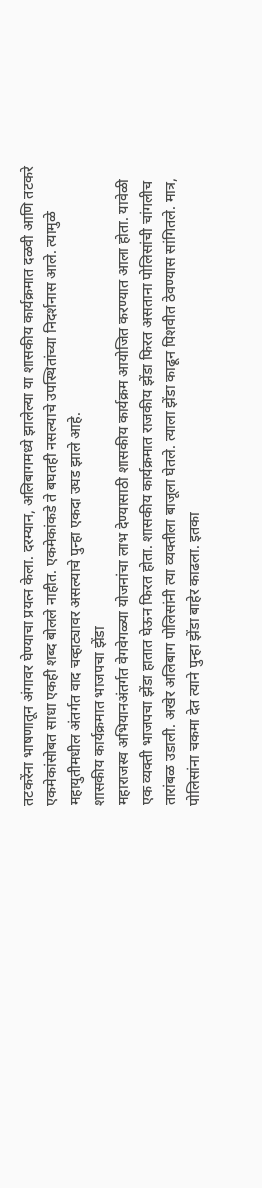तटकरेंना भाषणातून अंगावर घेण्याचा प्रयत्न केला. दरम्यान, अलिबागमध्ये झालेल्या या शासकीय कार्यक्रमात दळवी आणि तटकरे एकमेकांसोबत साधा एकही शब्द बोलले नाहीत. एकमेकांकडे ते बघतही नसल्याचे उपस्थितांच्या निदर्शनास आले. त्यामुळे महायुतीमधील अंतर्गत वाद चव्हाट्यावर असल्याचे पुन्हा एकदा उघड झाले आहे.
शासकीय कार्यक्रमात भाजपचा झेंडा
महाराजस्व अभियानअंतर्गत वेगवेगळ्या योजनांचा लाभ देण्यासाठी शासकीय कार्यक्रम आयोजित करण्यात आला होता. यावेळी एक व्यक्ती भाजपचा झेंडा हातात घेऊन फिरत होता. शासकीय कार्यक्रमात राजकीय झेंडा फिरत असताना पोलिसांची चांगलीच तारांबळ उडाली. अखेर अलिबाग पोलिसांनी त्या व्यक्तीला बाजूला घेतले. त्याला झेंडा काढून पिशवीत ठेवण्यास सांगितले. मात्र, पोलिसांना चकमा देत त्याने पुन्हा झेंडा बाहेर काढला. इतका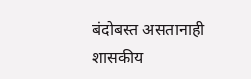बंदोबस्त असतानाही शासकीय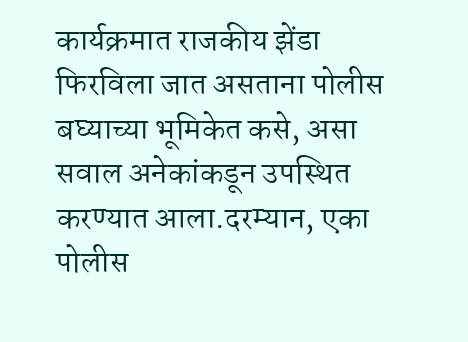कार्यक्रमात राजकीय झेंडा फिरविला जात असताना पोलीस बघ्याच्या भूमिकेत कसे, असा सवाल अनेकांकडून उपस्थित करण्यात आला.दरम्यान, एका पोलीस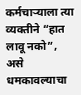कर्मचाऱ्याला त्या व्यक्तीने “हात लावू नको”, असे धमकावल्याचा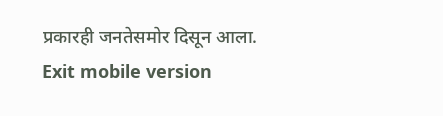प्रकारही जनतेसमोर दिसून आला.
Exit mobile version